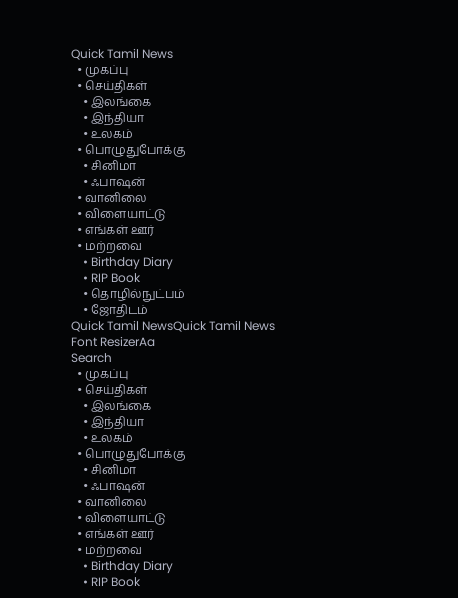Quick Tamil News
  • முகப்பு
  • செய்திகள்
    • இலங்கை
    • இந்தியா
    • உலகம்
  • பொழுதுபோக்கு
    • சினிமா
    • ஃபாஷன்
  • வானிலை
  • விளையாட்டு
  • எங்கள் ஊர்
  • மற்றவை
    • Birthday Diary
    • RIP Book
    • தொழில்நுட்பம்
    • ஜோதிடம்
Quick Tamil NewsQuick Tamil News
Font ResizerAa
Search
  • முகப்பு
  • செய்திகள்
    • இலங்கை
    • இந்தியா
    • உலகம்
  • பொழுதுபோக்கு
    • சினிமா
    • ஃபாஷன்
  • வானிலை
  • விளையாட்டு
  • எங்கள் ஊர்
  • மற்றவை
    • Birthday Diary
    • RIP Book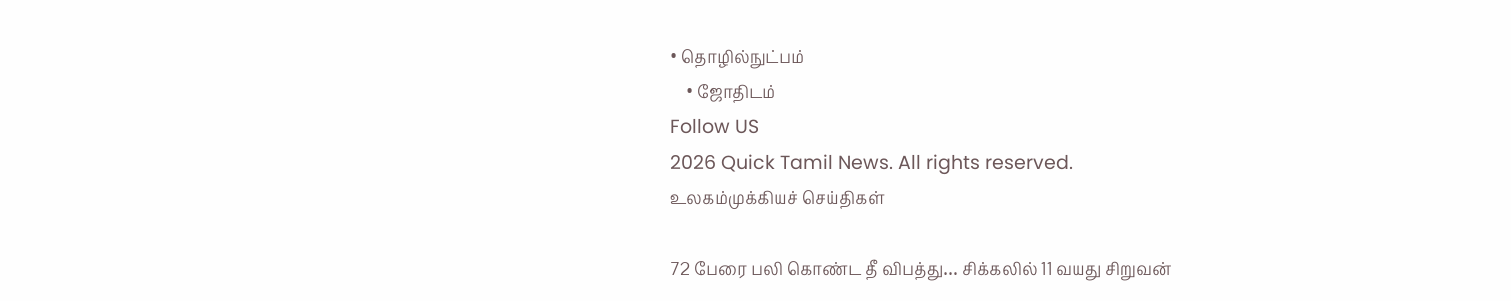• தொழில்நுட்பம்
    • ஜோதிடம்
Follow US
2026 Quick Tamil News. All rights reserved.
உலகம்முக்கியச் செய்திகள்

72 பேரை பலி கொண்ட தீ விபத்து… சிக்கலில் 11 வயது சிறுவன்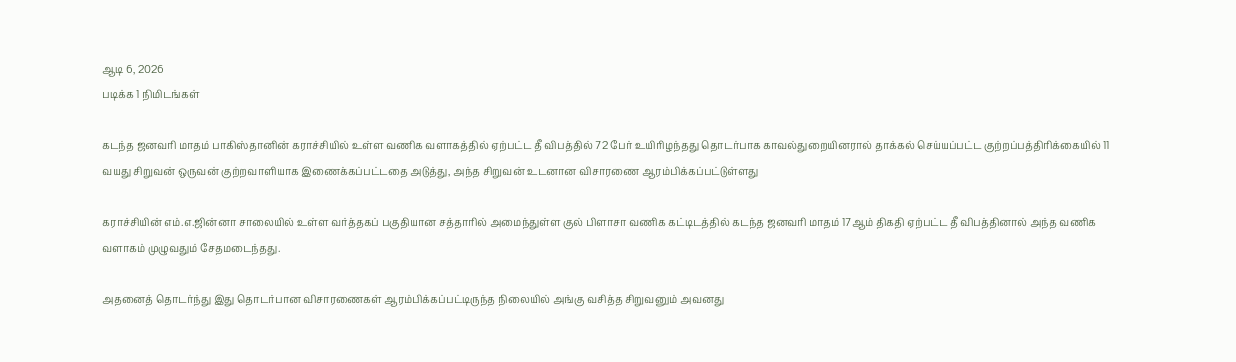ஆடி 6, 2026
படிக்க 1 நிமிடங்கள்

கடந்த ஜனவரி மாதம் பாகிஸ்தானின் கராச்சியில் உள்ள வணிக வளாகத்தில் ஏற்பட்ட தீ விபத்தில் 72 பேர் உயிரிழந்தது தொடர்பாக காவல்துறையினரால் தாக்கல் செய்யப்பட்ட குற்றப்பத்திரிக்கையில் 11 வயது சிறுவன் ஒருவன் குற்றவாளியாக இணைக்கப்பட்டதை அடுத்து, அந்த சிறுவன் உடனான விசாரணை ஆரம்பிக்கப்பட்டுள்ளது

கராச்சியின் எம்.எ.ஜின்னா சாலையில் உள்ள வர்த்தகப் பகுதியான சத்தாரில் அமைந்துள்ள குல் பிளாசா வணிக கட்டிடத்தில் கடந்த ஜனவரி மாதம் 17ஆம் திகதி ஏற்பட்ட தீ விபத்தினால் அந்த வணிக வளாகம் முழுவதும் சேதமடைந்தது.

அதனைத் தொடர்ந்து இது தொடர்பான விசாரணைகள் ஆரம்பிக்கப்பட்டிருந்த நிலையில் அங்கு வசித்த சிறுவனும் அவனது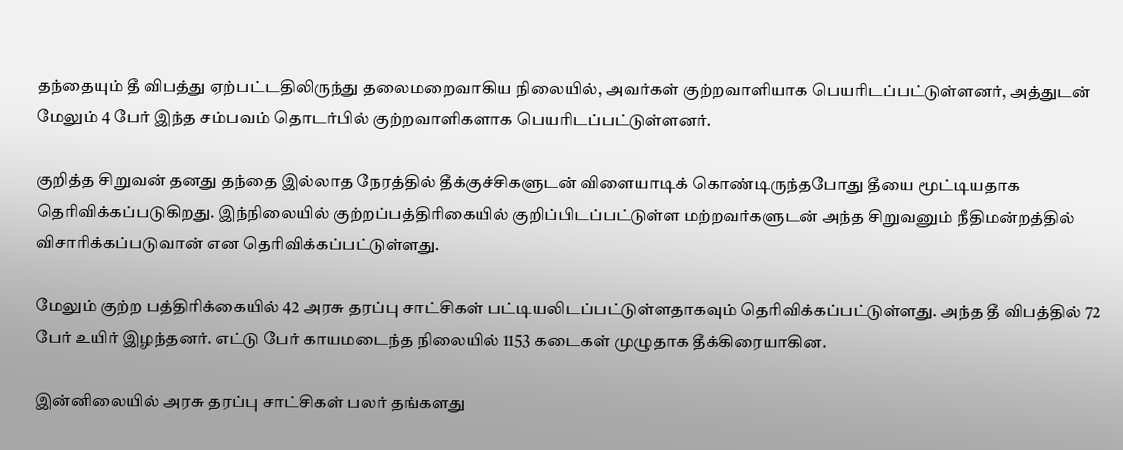தந்தையும் தீ விபத்து ஏற்பட்டதிலிருந்து தலைமறைவாகிய நிலையில், அவர்கள் குற்றவாளியாக பெயரிடப்பட்டுள்ளனர், அத்துடன் மேலும் 4 பேர் இந்த சம்பவம் தொடர்பில் குற்றவாளிகளாக பெயரிடப்பட்டுள்ளனர்.

குறித்த சிறுவன் தனது தந்தை இல்லாத நேரத்தில் தீக்குச்சிகளுடன் விளையாடிக் கொண்டிருந்தபோது தீயை மூட்டியதாக தெரிவிக்கப்படுகிறது. இந்நிலையில் குற்றப்பத்திரிகையில் குறிப்பிடப்பட்டுள்ள மற்றவர்களுடன் அந்த சிறுவனும் நீதிமன்றத்தில் விசாரிக்கப்படுவான் என தெரிவிக்கப்பட்டுள்ளது.

மேலும் குற்ற பத்திரிக்கையில் 42 அரசு தரப்பு சாட்சிகள் பட்டியலிடப்பட்டுள்ளதாகவும் தெரிவிக்கப்பட்டுள்ளது. அந்த தீ விபத்தில் 72 பேர் உயிர் இழந்தனர். எட்டு பேர் காயமடைந்த நிலையில் 1153 கடைகள் முழுதாக தீக்கிரையாகின.

இன்னிலையில் அரசு தரப்பு சாட்சிகள் பலர் தங்களது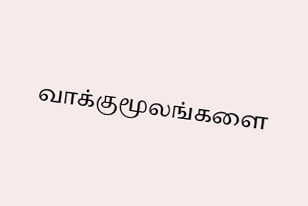வாக்குமூலங்களை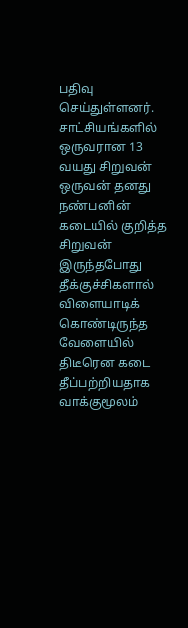பதிவு செய்துள்ளனர். சாட்சியங்களில் ஒருவரான 13 வயது சிறுவன் ஒருவன் தனது நண்பனின் கடையில் குறித்த சிறுவன் இருந்தபோது தீக்குச்சிகளால் விளையாடிக் கொண்டிருந்த வேளையில் திடீரென கடை தீப்பற்றியதாக வாக்குமூலம்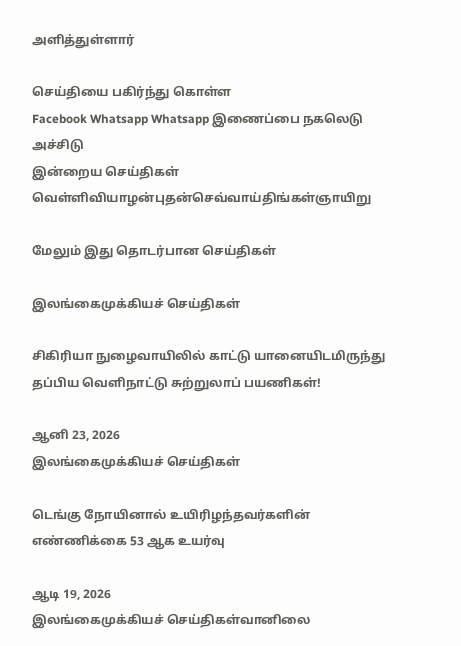அளித்துள்ளார்

செய்தியை பகிர்ந்து கொள்ள
Facebook Whatsapp Whatsapp இணைப்பை நகலெடு அச்சிடு
இன்றைய செய்திகள்
வெள்ளிவியாழன்புதன்செவ்வாய்திங்கள்ஞாயிறு

மேலும் இது தொடர்பான செய்திகள்

இலங்கைமுக்கியச் செய்திகள்

சிகிரியா நுழைவாயிலில் காட்டு யானையிடமிருந்து தப்பிய வெளிநாட்டு சுற்றுலாப் பயணிகள்!

ஆனி 23, 2026
இலங்கைமுக்கியச் செய்திகள்

டெங்கு நோயினால் உயிரிழந்தவர்களின் எண்ணிக்கை 53 ஆக உயர்வு

ஆடி 19, 2026
இலங்கைமுக்கியச் செய்திகள்வானிலை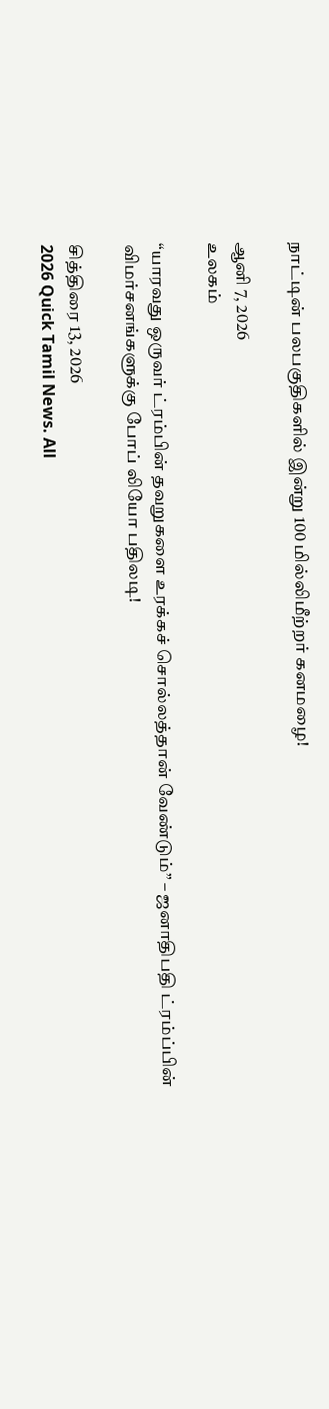நாட்டின் பலபகுதிகளில் இன்று 100 மில்லிமீற்றர் கனமழை!

ஆனி 7, 2026
உலகம்

“யாரவது ஒருவர் ட்ரம்பின் தவறுகளை உரக்கச் சொல்லத்தான் வேண்டும்” – ஜனாதிபதி ட்ரம்ப்பின் விமர்சனங்களுக்கு போப் லியோ பதிலடி!

சித்திரை 13, 2026
2026 Quick Tamil News. All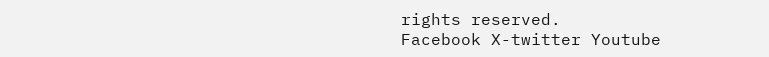rights reserved.
Facebook X-twitter Youtube